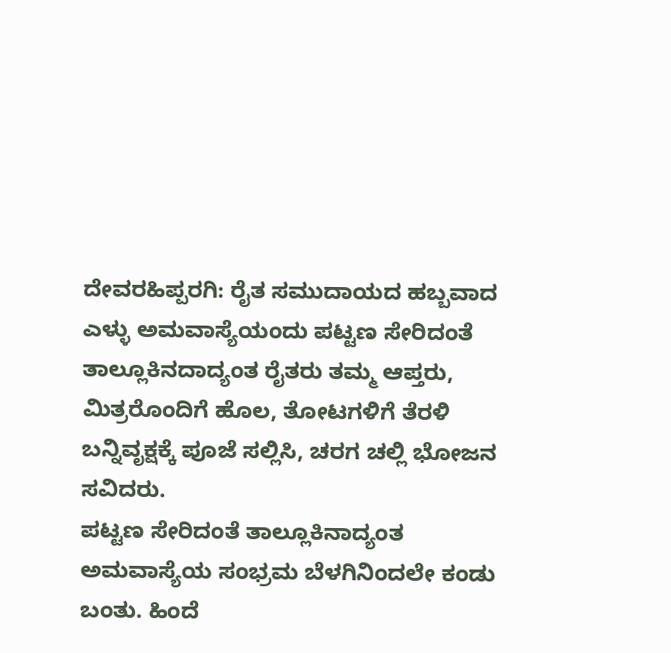ದೇವರಹಿಪ್ಪರಗಿ: ರೈತ ಸಮುದಾಯದ ಹಬ್ಬವಾದ ಎಳ್ಳು ಅಮವಾಸ್ಯೆಯಂದು ಪಟ್ಟಣ ಸೇರಿದಂತೆ ತಾಲ್ಲೂಕಿನದಾದ್ಯಂತ ರೈತರು ತಮ್ಮ ಆಪ್ತರು, ಮಿತ್ರರೊಂದಿಗೆ ಹೊಲ, ತೋಟಗಳಿಗೆ ತೆರಳಿ ಬನ್ನಿವೃಕ್ಷಕ್ಕೆ ಪೂಜೆ ಸಲ್ಲಿಸಿ, ಚರಗ ಚಲ್ಲಿ ಭೋಜನ ಸವಿದರು.
ಪಟ್ಟಣ ಸೇರಿದಂತೆ ತಾಲ್ಲೂಕಿನಾದ್ಯಂತ ಅಮವಾಸ್ಯೆಯ ಸಂಭ್ರಮ ಬೆಳಗಿನಿಂದಲೇ ಕಂಡು ಬಂತು. ಹಿಂದೆ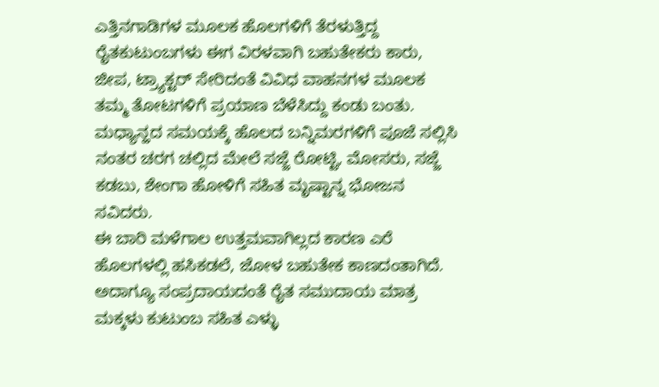ಎತ್ತಿನಗಾಡಿಗಳ ಮೂಲಕ ಹೊಲಗಳಿಗೆ ತೆರಳುತ್ತಿದ್ದ ರೈತಕುಟುಂಬಗಳು ಈಗ ವಿರಳವಾಗಿ ಬಹುತೇಕರು ಕಾರು, ಜೀಪ, ಟ್ರ್ಯಾಕ್ಟರ್ ಸೇರಿದಂತೆ ವಿವಿಧ ವಾಹನಗಳ ಮೂಲಕ ತಮ್ಮ ತೋಟಗಳಿಗೆ ಪ್ರಯಾಣ ಬೆಳೆಸಿದ್ದು ಕಂಡು ಬಂತು. ಮಧ್ಯಾನ್ಹದ ಸಮಯಕ್ಕೆ ಹೊಲದ ಬನ್ನಿಮರಗಳಿಗೆ ಪೂಜೆ ಸಲ್ಲಿಸಿ ನಂತರ ಚರಗ ಚಲ್ಲಿದ ಮೇಲೆ ಸಜ್ಜೆ ರೋಟ್ಟಿ, ಮೋಸರು, ಸಜ್ಜೆ ಕಡಬು, ಶೇಂಗಾ ಹೋಳಿಗೆ ಸಹಿತ ಮೃಷ್ಟಾನ್ನ ಭೋಜನ ಸವಿದರು.
ಈ ಬಾರಿ ಮಳೆಗಾಲ ಉತ್ತಮವಾಗಿಲ್ಲದ ಕಾರಣ ಎರೆ ಹೊಲಗಳಲ್ಲಿ ಹಸಿಕಡಲೆ, ಜೋಳ ಬಹುತೇಕ ಕಾಣದಂತಾಗಿದೆ. ಅದಾಗ್ಯೂ ಸಂಪ್ರದಾಯದಂತೆ ರೈತ ಸಮುದಾಯ ಮಾತ್ರ ಮಕ್ಕಳು ಕುಟುಂಬ ಸಹಿತ ಎಳ್ಳು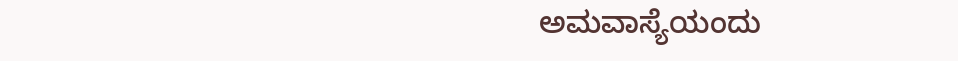ಅಮವಾಸ್ಯೆಯಂದು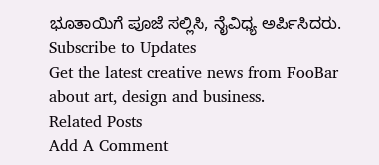ಭೂತಾಯಿಗೆ ಪೂಜೆ ಸಲ್ಲಿಸಿ, ನೈವಿಧ್ಯ ಅರ್ಪಿಸಿದರು.
Subscribe to Updates
Get the latest creative news from FooBar about art, design and business.
Related Posts
Add A Comment